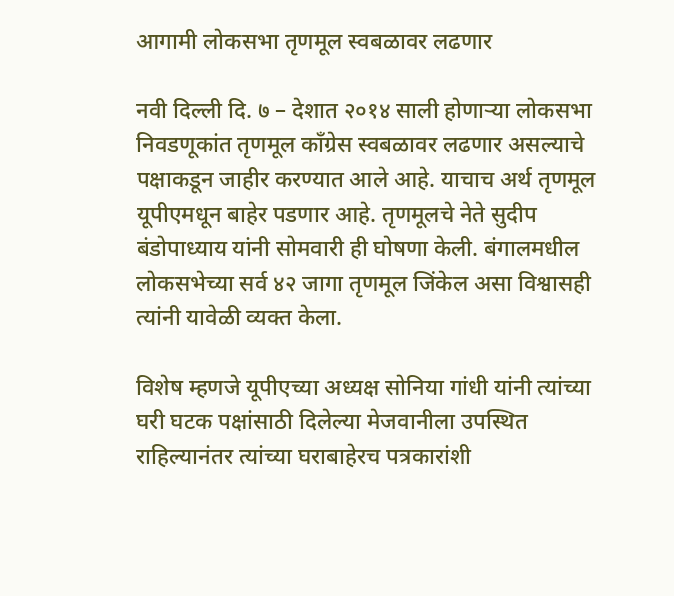आगामी लोकसभा तृणमूल स्वबळावर लढणार

नवी दिल्ली दि. ७ – देशात २०१४ साली होणार्‍या लोकसभा निवडणूकांत तृणमूल कॉंग्रेस स्वबळावर लढणार असल्याचे पक्षाकडून जाहीर करण्यात आले आहे. याचाच अर्थ तृणमूल यूपीएमधून बाहेर पडणार आहे. तृणमूलचे नेते सुदीप बंडोपाध्याय यांनी सोमवारी ही घोषणा केली. बंगालमधील लोकसभेच्या सर्व ४२ जागा तृणमूल जिंकेल असा विश्वासही त्यांनी यावेळी व्यक्त केला.

विशेष म्हणजे यूपीएच्या अध्यक्ष सोनिया गांधी यांनी त्यांच्या घरी घटक पक्षांसाठी दिलेल्या मेजवानीला उपस्थित राहिल्यानंतर त्यांच्या घराबाहेरच पत्रकारांशी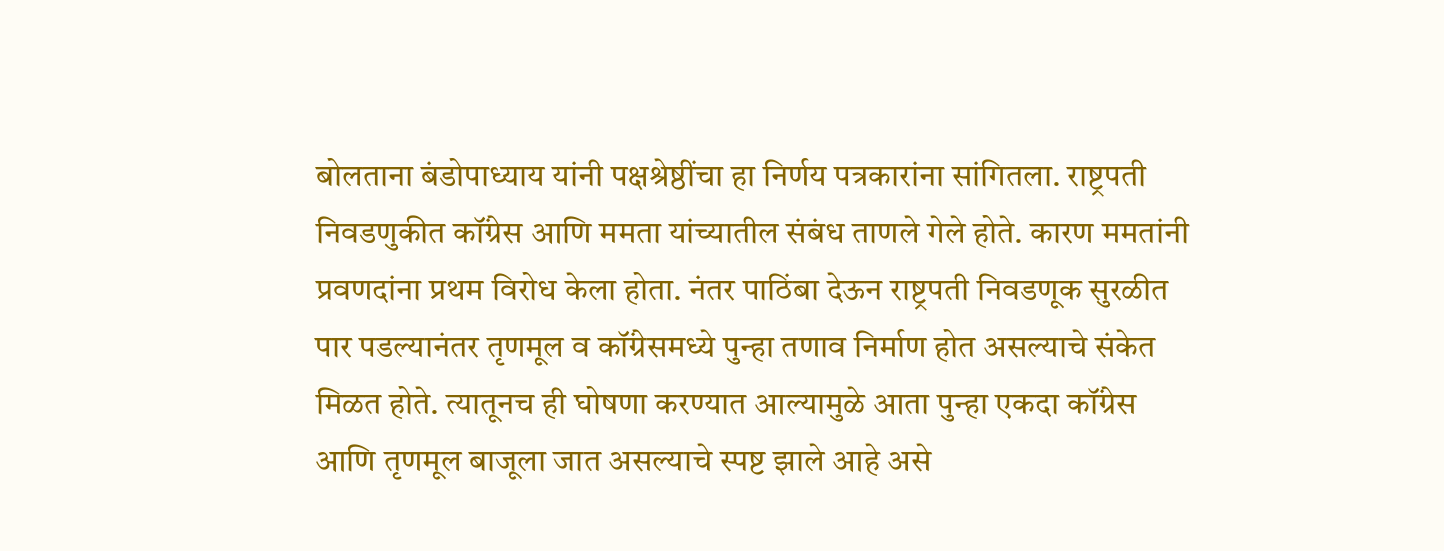बोलताना बंडोपाध्याय यांनी पक्षश्रेष्ठींचा हा निर्णय पत्रकारांना सांगितला. राष्ट्रपती निवडणुकीत कॉंग्रेस आणि ममता यांच्यातील संबंध ताणले गेले होते. कारण ममतांनी प्रवणदांना प्रथम विरोध केला होता. नंतर पाठिंबा देऊन राष्ट्रपती निवडणूक सुरळीत पार पडल्यानंतर तृणमूल व कॉंग्रेसमध्ये पुन्हा तणाव निर्माण होत असल्याचे संकेत मिळत होते. त्यातूनच ही घोषणा करण्यात आल्यामुळे आता पुन्हा एकदा कॉंग्रेस आणि तृणमूल बाजूला जात असल्याचे स्पष्ट झाले आहे असे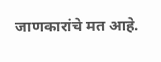जाणकारांचे मत आहे.